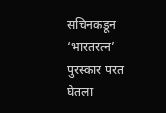सचिनकडून ‘भारतरत्न’ पुरस्कार परत घेतला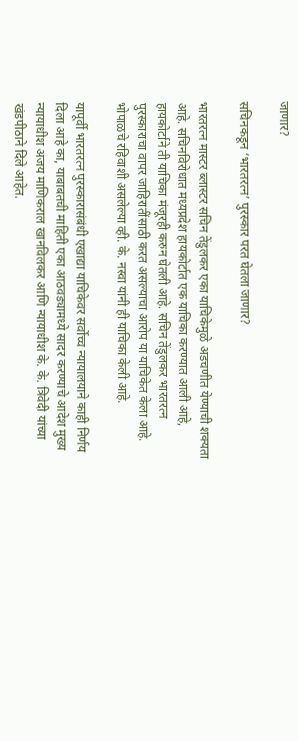जाणार?

सचिनकडून ‘भारतरत्न’ पुरस्कार परत घेतला जाणार?

भारतरत्न मास्टर ब्लास्टर सचिन तेंडुलकर एका याचिकेमुळे अडचणीत येण्याची शक्यता आहे. सचिनविरोधात मध्यप्रदेश हायकोर्टात एक याचिका करण्यात आली आहे, हायकोर्टाने ती याचिका मंजूरही करुन घेतली आहे. सचिन तेंडुलकर भारतरत्न पुरस्काराचा वापर जाहिरातींसाठी करत असल्याचा आरोप या याचिकेत केला आहे. भोपाळचे रहिवाशी असलेल्या व्ही. के. नस्वा यांनी ही याचिका केली आहे.

यापूर्वी भारतरत्न पुरस्कारासंबंधी एखाद्या याचिकेवर सर्वोच्च न्यायालयाने काही निर्णय दिला आहे का, याबाबतची माहिती एका आठवड्यामध्ये सादर करण्याचे आदेश मुख्य न्यायाधीश अजय माणिकराल खानविलकर आणि न्यायाधीश के. के. त्रिवेदी यांच्या खंडपीठाने दिले आहेत.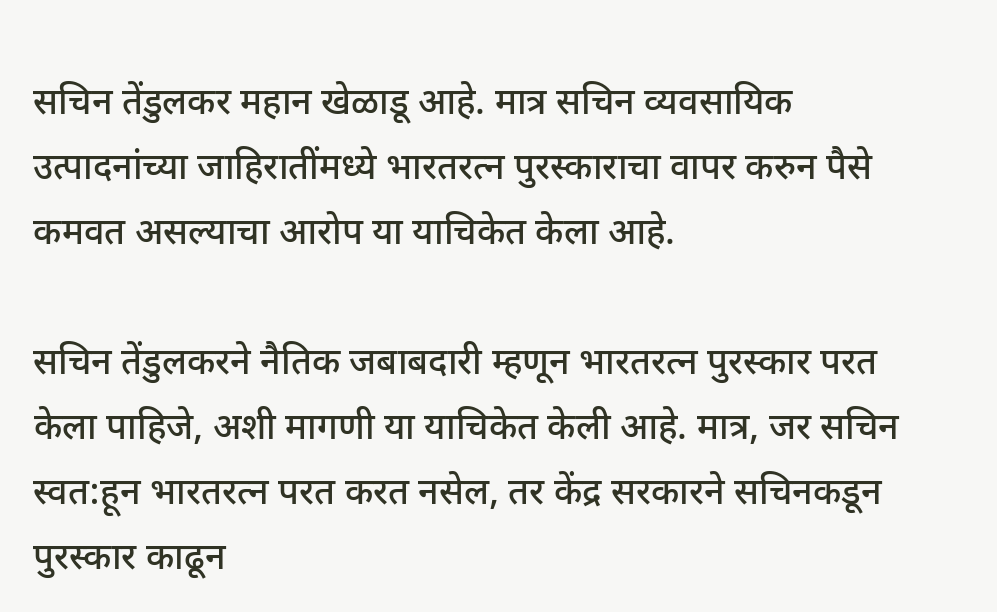सचिन तेंडुलकर महान खेळाडू आहे. मात्र सचिन व्यवसायिक उत्पादनांच्या जाहिरातींमध्ये भारतरत्न पुरस्काराचा वापर करुन पैसे कमवत असल्याचा आरोप या याचिकेत केला आहे.

सचिन तेंडुलकरने नैतिक जबाबदारी म्हणून भारतरत्न पुरस्कार परत केला पाहिजे, अशी मागणी या याचिकेत केली आहे. मात्र, जर सचिन स्वत:हून भारतरत्न परत करत नसेल, तर केंद्र सरकारने सचिनकडून पुरस्कार काढून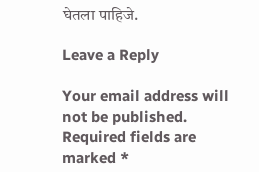घेतला पाहिजे.

Leave a Reply

Your email address will not be published. Required fields are marked *